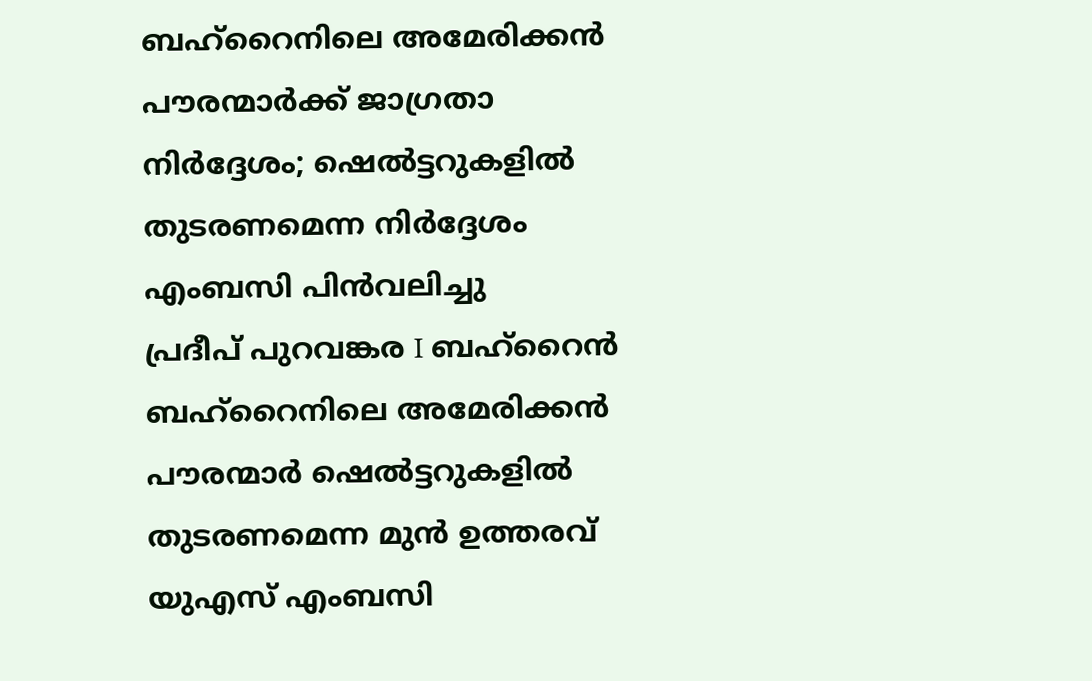ബഹ്റൈനിലെ അമേരിക്കൻ പൗരന്മാർക്ക് ജാഗ്രതാ നിർദ്ദേശം; ഷെൽട്ടറുകളിൽ തുടരണമെന്ന നിർദ്ദേശം എംബസി പിൻവലിച്ചു
പ്രദീപ് പുറവങ്കര I ബഹ്റൈൻ
ബഹ്റൈനിലെ അമേരിക്കൻ പൗരന്മാർ ഷെൽട്ടറുകളിൽ തുടരണമെന്ന മുൻ ഉത്തരവ് യുഎസ് എംബസി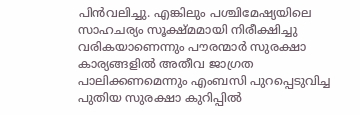പിൻവലിച്ചു. എങ്കിലും പശ്ചിമേഷ്യയിലെ സാഹചര്യം സൂക്ഷ്മമായി നിരീക്ഷിച്ചു വരികയാണെന്നും പൗരന്മാർ സുരക്ഷാ കാര്യങ്ങളിൽ അതീവ ജാഗ്രത പാലിക്കണമെന്നും എംബസി പുറപ്പെടുവിച്ച പുതിയ സുരക്ഷാ കുറിപ്പിൽ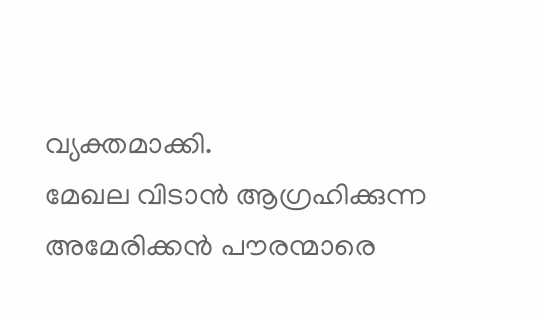വ്യക്തമാക്കി.
മേഖല വിടാൻ ആഗ്രഹിക്കുന്ന അമേരിക്കൻ പൗരന്മാരെ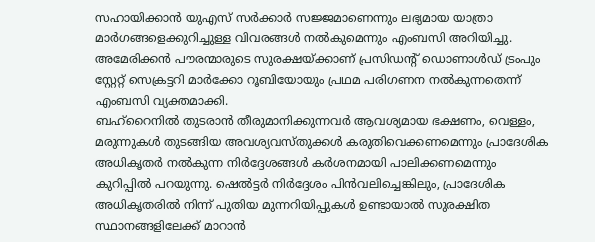സഹായിക്കാൻ യുഎസ് സർക്കാർ സജ്ജമാണെന്നും ലഭ്യമായ യാത്രാ മാർഗങ്ങളെക്കുറിച്ചുള്ള വിവരങ്ങൾ നൽകുമെന്നും എംബസി അറിയിച്ചു. അമേരിക്കൻ പൗരന്മാരുടെ സുരക്ഷയ്ക്കാണ് പ്രസിഡന്റ് ഡൊണാൾഡ് ട്രംപും സ്റ്റേറ്റ് സെക്രട്ടറി മാർക്കോ റൂബിയോയും പ്രഥമ പരിഗണന നൽകുന്നതെന്ന് എംബസി വ്യക്തമാക്കി.
ബഹ്റൈനിൽ തുടരാൻ തീരുമാനിക്കുന്നവർ ആവശ്യമായ ഭക്ഷണം, വെള്ളം, മരുന്നുകൾ തുടങ്ങിയ അവശ്യവസ്തുക്കൾ കരുതിവെക്കണമെന്നും പ്രാദേശിക അധികൃതർ നൽകുന്ന നിർദ്ദേശങ്ങൾ കർശനമായി പാലിക്കണമെന്നും കുറിപ്പിൽ പറയുന്നു. ഷെൽട്ടർ നിർദ്ദേശം പിൻവലിച്ചെങ്കിലും, പ്രാദേശിക അധികൃതരിൽ നിന്ന് പുതിയ മുന്നറിയിപ്പുകൾ ഉണ്ടായാൽ സുരക്ഷിത സ്ഥാനങ്ങളിലേക്ക് മാറാൻ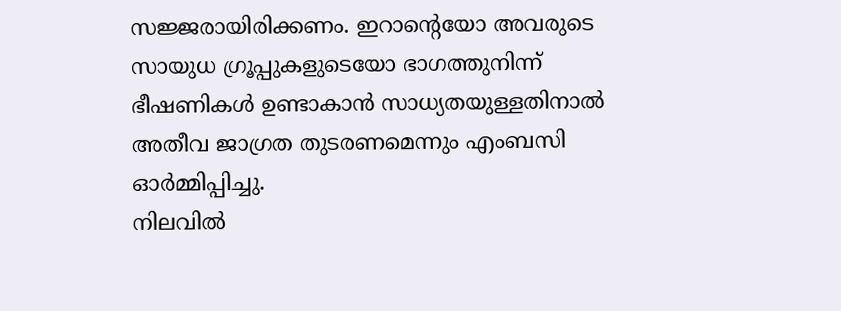സജ്ജരായിരിക്കണം. ഇറാന്റെയോ അവരുടെ സായുധ ഗ്രൂപ്പുകളുടെയോ ഭാഗത്തുനിന്ന് ഭീഷണികൾ ഉണ്ടാകാൻ സാധ്യതയുള്ളതിനാൽ അതീവ ജാഗ്രത തുടരണമെന്നും എംബസി ഓർമ്മിപ്പിച്ചു.
നിലവിൽ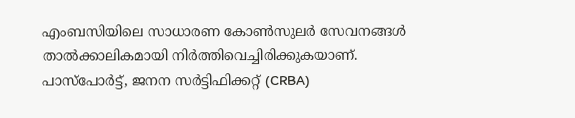എംബസിയിലെ സാധാരണ കോൺസുലർ സേവനങ്ങൾ താൽക്കാലികമായി നിർത്തിവെച്ചിരിക്കുകയാണ്. പാസ്പോർട്ട്, ജനന സർട്ടിഫിക്കറ്റ് (CRBA)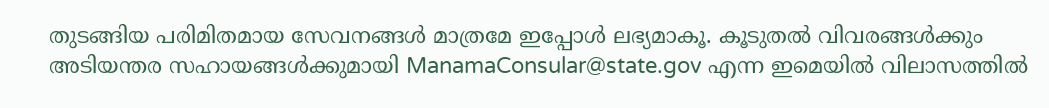തുടങ്ങിയ പരിമിതമായ സേവനങ്ങൾ മാത്രമേ ഇപ്പോൾ ലഭ്യമാകൂ. കൂടുതൽ വിവരങ്ങൾക്കും അടിയന്തര സഹായങ്ങൾക്കുമായി ManamaConsular@state.gov എന്ന ഇമെയിൽ വിലാസത്തിൽ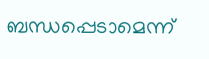ബന്ധപ്പെടാമെന്ന്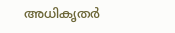അധികൃതർ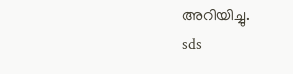അറിയിച്ചു.
sds